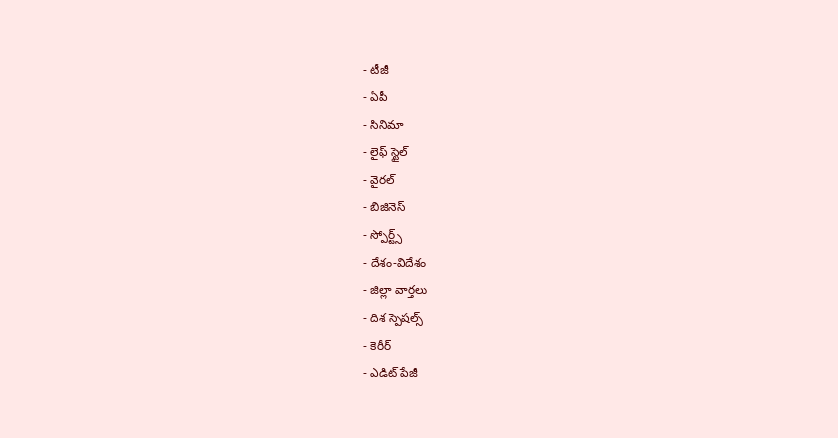- టీజీ
- ఏపీ
- సినిమా
- లైఫ్ స్టైల్
- వైరల్
- బిజినెస్
- స్పోర్ట్స్
- దేశం-విదేశం
- జిల్లా వార్తలు
- దిశ స్పెషల్స్
- కెరీర్
- ఎడిట్ పేజీ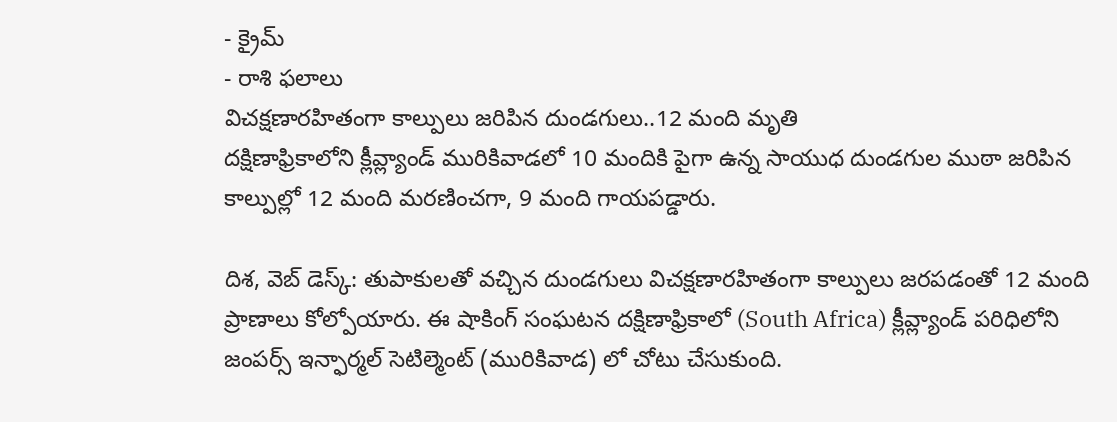- క్రైమ్
- రాశి ఫలాలు
విచక్షణారహితంగా కాల్పులు జరిపిన దుండగులు..12 మంది మృతి
దక్షిణాఫ్రికాలోని క్లీవ్ల్యాండ్ మురికివాడలో 10 మందికి పైగా ఉన్న సాయుధ దుండగుల ముఠా జరిపిన కాల్పుల్లో 12 మంది మరణించగా, 9 మంది గాయపడ్డారు.

దిశ, వెబ్ డెస్క్: తుపాకులతో వచ్చిన దుండగులు విచక్షణారహితంగా కాల్పులు జరపడంతో 12 మంది ప్రాణాలు కోల్పోయారు. ఈ షాకింగ్ సంఘటన దక్షిణాఫ్రికాలో (South Africa) క్లీవ్ల్యాండ్ పరిధిలోని జంపర్స్ ఇన్ఫార్మల్ సెటిల్మెంట్ (మురికివాడ) లో చోటు చేసుకుంది.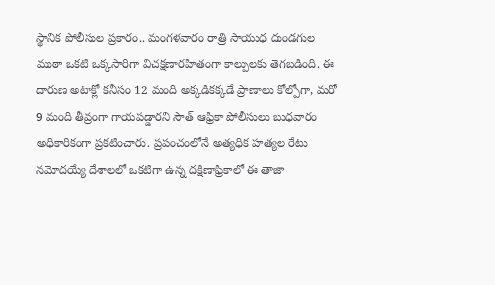స్థానిక పోలీసుల ప్రకారం.. మంగళవారం రాత్రి సాయుధ దుండగుల ముఠా ఒకటి ఒక్కసారిగా విచక్షణారహితంగా కాల్పులకు తెగబడింది. ఈ దారుణ అటాక్లో కనీసం 12 మంది అక్కడికక్కడే ప్రాణాలు కోల్పోగా, మరో 9 మంది తీవ్రంగా గాయపడ్డారని సౌత్ ఆఫ్రికా పోలీసులు బుధవారం అధికారికంగా ప్రకటించారు. ప్రపంచంలోనే అత్యధిక హత్యల రేటు నమోదయ్యే దేశాలలో ఒకటిగా ఉన్న దక్షిణాఫ్రికాలో ఈ తాజా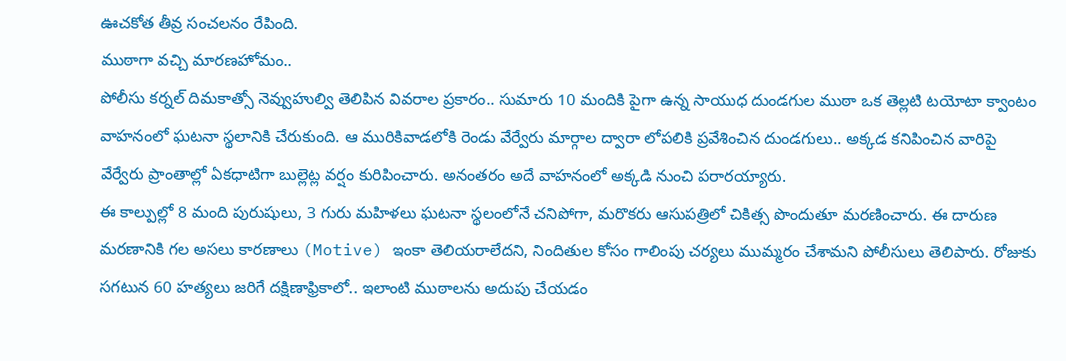ఊచకోత తీవ్ర సంచలనం రేపింది.
ముఠాగా వచ్చి మారణహోమం..
పోలీసు కర్నల్ దిమకాత్సో నెవ్వుహుల్వి తెలిపిన వివరాల ప్రకారం.. సుమారు 10 మందికి పైగా ఉన్న సాయుధ దుండగుల ముఠా ఒక తెల్లటి టయోటా క్వాంటం వాహనంలో ఘటనా స్థలానికి చేరుకుంది. ఆ మురికివాడలోకి రెండు వేర్వేరు మార్గాల ద్వారా లోపలికి ప్రవేశించిన దుండగులు.. అక్కడ కనిపించిన వారిపై వేర్వేరు ప్రాంతాల్లో ఏకధాటిగా బుల్లెట్ల వర్షం కురిపించారు. అనంతరం అదే వాహనంలో అక్కడి నుంచి పరారయ్యారు.
ఈ కాల్పుల్లో 8 మంది పురుషులు, 3 గురు మహిళలు ఘటనా స్థలంలోనే చనిపోగా, మరొకరు ఆసుపత్రిలో చికిత్స పొందుతూ మరణించారు. ఈ దారుణ మరణానికి గల అసలు కారణాలు (Motive) ఇంకా తెలియరాలేదని, నిందితుల కోసం గాలింపు చర్యలు ముమ్మరం చేశామని పోలీసులు తెలిపారు. రోజుకు సగటున 60 హత్యలు జరిగే దక్షిణాఫ్రికాలో.. ఇలాంటి ముఠాలను అదుపు చేయడం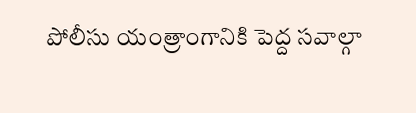పోలీసు యంత్రాంగానికి పెద్ద సవాల్గా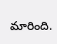మారింది.